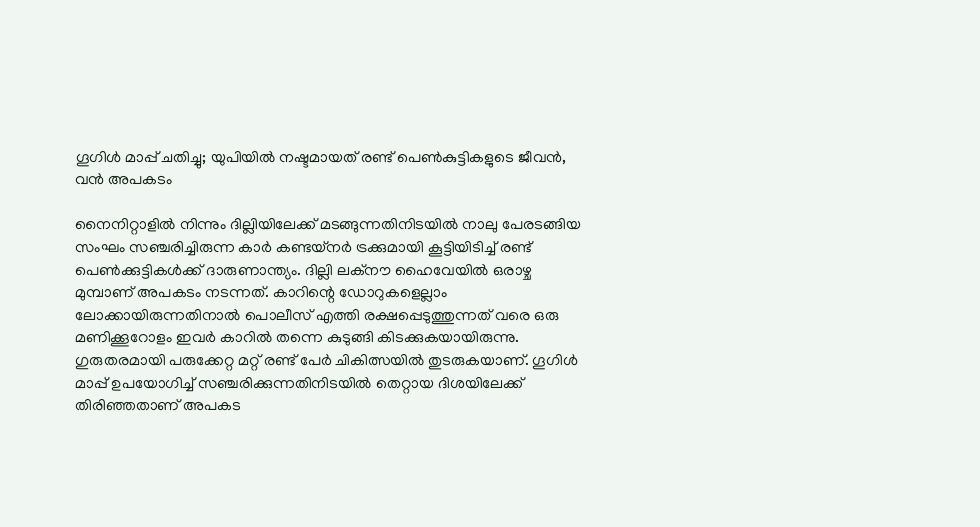ഗൂഗിള്‍ മാപ്പ് ചതിച്ചു; യുപിയില്‍ നഷ്ടമായത് രണ്ട് പെണ്‍കുട്ടികളുടെ ജീവന്‍, വന്‍ അപകടം

നൈനിറ്റാളില്‍ നിന്നും ദില്ലിയിലേക്ക് മടങ്ങുന്നതിനിടയില്‍ നാലു പേരടങ്ങിയ സംഘം സഞ്ചരിച്ചിരുന്ന കാര്‍ കണ്ടയ്‌നര്‍ ട്രക്കുമായി കൂട്ടിയിടിച്ച് രണ്ട് പെണ്‍ക്കുട്ടികള്‍ക്ക് ദാരുണാന്ത്യം. ദില്ലി ലക്‌നൗ ഹൈവേയില്‍ ഒരാഴ്ച മുമ്പാണ് അപകടം നടന്നത്. കാറിന്റെ ഡോറുകളെല്ലാം ലോക്കായിരുന്നതിനാല്‍ പൊലീസ് എത്തി രക്ഷപ്പെടുത്തുന്നത് വരെ ഒരു മണിക്കൂറോളം ഇവര്‍ കാറില്‍ തന്നെ കുടുങ്ങി കിടക്കുകയായിരുന്നു. ഗുരുതരമായി പരുക്കേറ്റ മറ്റ് രണ്ട് പേര്‍ ചികിത്സയില്‍ തുടരുകയാണ്. ഗൂഗിള്‍ മാപ്പ് ഉപയോഗിച്ച് സഞ്ചരിക്കുന്നതിനിടയില്‍ തെറ്റായ ദിശയിലേക്ക് തിരിഞ്ഞതാണ് അപകട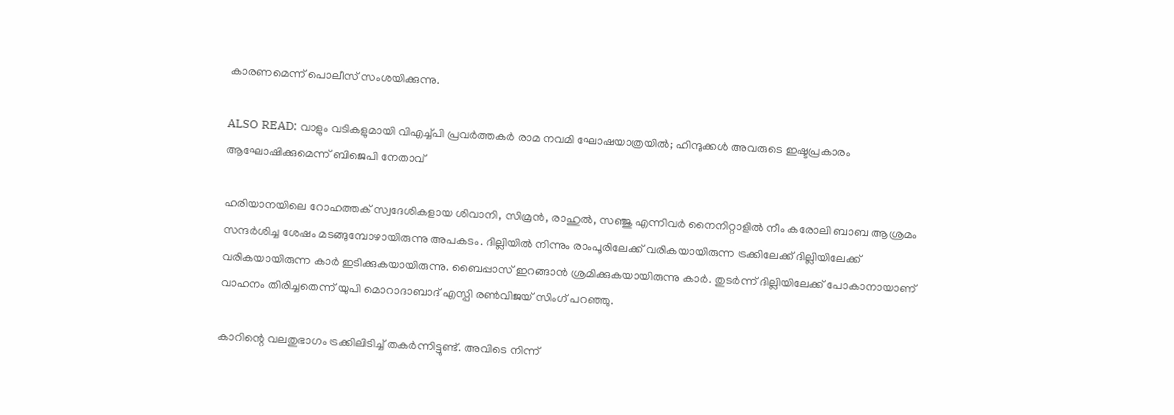കാരണമെന്ന് പൊലീസ് സംശയിക്കുന്നു.

ALSO READ: വാളും വടികളുമായി വിഎച്ച്പി പ്രവർത്തകർ രാമ നവമി ഘോഷയാത്രയിൽ; ഹിന്ദുക്കൾ അവരുടെ ഇഷ്ടപ്രകാരം ആഘോഷിക്കുമെന്ന് ബിജെപി നേതാവ്

ഹരിയാനയിലെ റോഹത്തക് സ്വദേശികളായ ശിവാനി, സിമ്രന്‍, രാഹുല്‍, സഞ്ജു എന്നിവര്‍ നൈനിറ്റാളില്‍ നീം കരോലി ബാബ ആശ്രമം സന്ദര്‍ശിച്ച ശേഷം മടങ്ങുമ്പോഴായിരുന്നു അപകടം. ദില്ലിയില്‍ നിന്നും രാംപൂരിലേക്ക് വരികയായിരുന്ന ട്രക്കിലേക്ക് ദില്ലിയിലേക്ക് വരികയായിരുന്ന കാര്‍ ഇടിക്കുകയായിരുന്നു. ബൈപ്പാസ് ഇറങ്ങാന്‍ ശ്രമിക്കുകയായിരുന്നു കാര്‍. തുടര്‍ന്ന് ദില്ലിയിലേക്ക് പോകാനായാണ് വാഹനം തിരിച്ചതെന്ന് യുപി മൊറാദാബാദ് എസ്പി രണ്‍വിജയ് സിംഗ് പറഞ്ഞു.

കാറിന്റെ വലതുഭാഗം ട്രക്കിലിടിച്ച് തകര്‍ന്നിട്ടുണ്ട്. അവിടെ നിന്ന്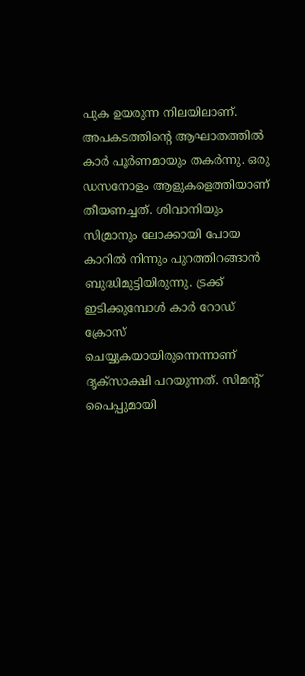പുക ഉയരുന്ന നിലയിലാണ്. അപകടത്തിന്റെ ആഘാതത്തില്‍ കാര്‍ പൂര്‍ണമായും തകര്‍ന്നു. ഒരു ഡസനോളം ആളുകളെത്തിയാണ് തീയണച്ചത്. ശിവാനിയും സിമ്രാനും ലോക്കായി പോയ കാറില്‍ നിന്നും പുറത്തിറങ്ങാന്‍ ബുദ്ധിമുട്ടിയിരുന്നു. ട്രക്ക് ഇടിക്കുമ്പോള്‍ കാര്‍ റോഡ് ക്രോസ് ചെയ്യുകയായിരുന്നെന്നാണ് ദൃക്‌സാക്ഷി പറയുന്നത്. സിമന്റ് പൈപ്പുമായി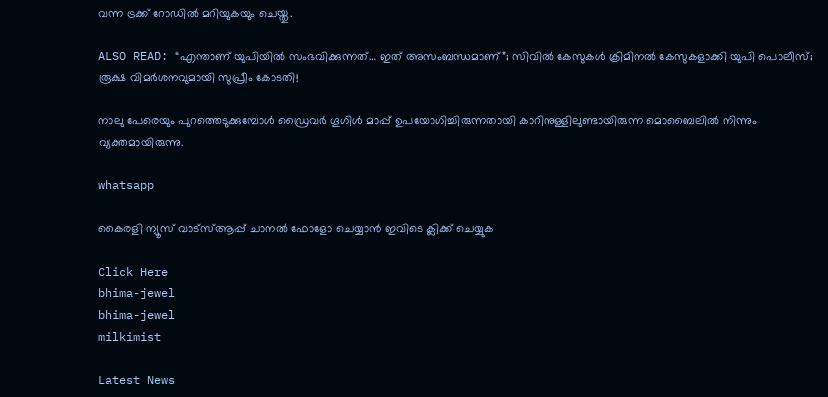വന്ന ട്രക്ക് റോഡില്‍ മറിയുകയും ചെയ്തു.

ALSO READ: “എന്താണ് യുപിയില്‍ സംഭവിക്കുന്നത്… ഇത് അസംബന്ധമാണ്”; സിവില്‍ കേസുകള്‍ ക്രിമിനല്‍ കേസുകളാക്കി യുപി പൊലീസ്; രൂക്ഷ വിമര്‍ശനവുമായി സുപ്രീം കോടതി!

നാലു പേരെയും പുറത്തെടുക്കുമ്പോള്‍ ഡ്രൈവര്‍ ഗൂഗിള്‍ മാപ്പ് ഉപയോഗിച്ചിരുന്നതായി കാറിനുള്ളിലുണ്ടായിരുന്ന മൊബൈലില്‍ നിന്നും വ്യക്തമായിരുന്നു.

whatsapp

കൈരളി ന്യൂസ് വാട്‌സ്ആപ്പ് ചാനല്‍ ഫോളോ ചെയ്യാന്‍ ഇവിടെ ക്ലിക്ക് ചെയ്യുക

Click Here
bhima-jewel
bhima-jewel
milkimist

Latest News